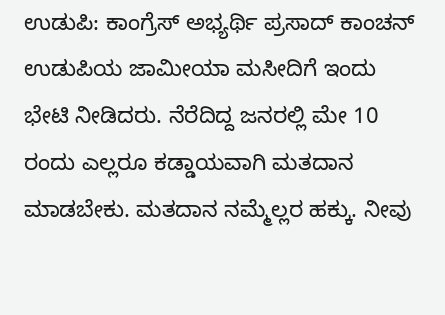ಉಡುಪಿ: ಕಾಂಗ್ರೆಸ್ ಅಭ್ಯರ್ಥಿ ಪ್ರಸಾದ್ ಕಾಂಚನ್ ಉಡುಪಿಯ ಜಾಮೀಯಾ ಮಸೀದಿಗೆ ಇಂದು ಭೇಟಿ ನೀಡಿದರು. ನೆರೆದಿದ್ದ ಜನರಲ್ಲಿ ಮೇ 10 ರಂದು ಎಲ್ಲರೂ ಕಡ್ಡಾಯವಾಗಿ ಮತದಾನ ಮಾಡಬೇಕು. ಮತದಾನ ನಮ್ಮೆಲ್ಲರ ಹಕ್ಕು. ನೀವು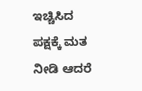ಇಚ್ಚಿಸಿದ ಪಕ್ಷಕ್ಕೆ ಮತ ನೀಡಿ ಆದರೆ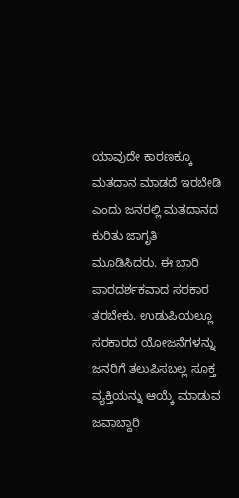ಯಾವುದೇ ಕಾರಣಕ್ಕೂ ಮತದಾನ ಮಾಡದೆ ಇರಬೇಡಿ ಎಂದು ಜನರಲ್ಲಿ ಮತದಾನದ ಕುರಿತು ಜಾಗೃತಿ ಮೂಡಿಸಿದರು. ಈ ಬಾರಿ ಪಾರದರ್ಶಕವಾದ ಸರಕಾರ ತರಬೇಕು. ಉಡುಪಿಯಲ್ಲೂ ಸರಕಾರದ ಯೋಜನೆಗಳನ್ನು ಜನರಿಗೆ ತಲುಪಿಸಬಲ್ಲ ಸೂಕ್ತ ವ್ಯಕ್ತಿಯನ್ನು ಆಯ್ಕೆ ಮಾಡುವ ಜವಾಬ್ದಾರಿ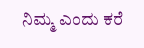ನಿಮ್ಮ ಎಂದು ಕರೆ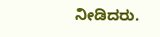ನೀಡಿದರು.